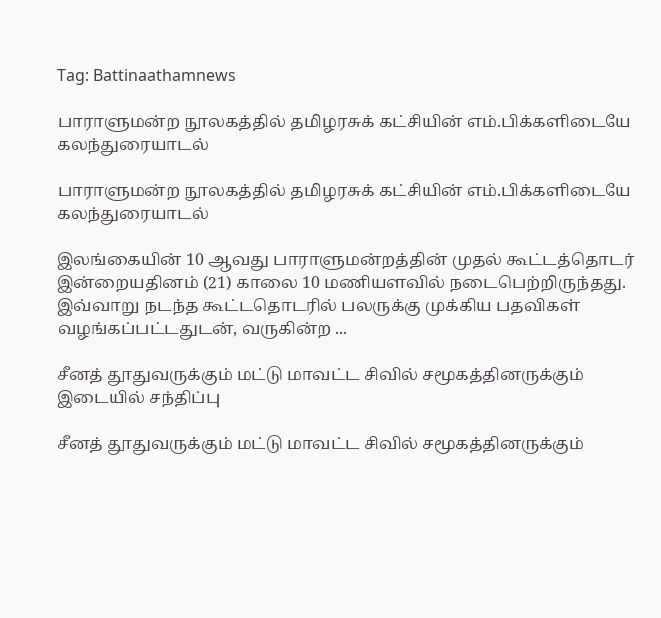Tag: Battinaathamnews

பாராளுமன்ற நூலகத்தில் தமிழரசுக் கட்சியின் எம்.பிக்களிடையே கலந்துரையாடல்

பாராளுமன்ற நூலகத்தில் தமிழரசுக் கட்சியின் எம்.பிக்களிடையே கலந்துரையாடல்

இலங்கையின் 10 ஆவது பாராளுமன்றத்தின் முதல் கூட்டத்தொடர் இன்றையதினம் (21) காலை 10 மணியளவில் நடைபெற்றிருந்தது. இவ்வாறு நடந்த கூட்டதொடரில் பலருக்கு முக்கிய பதவிகள் வழங்கப்பட்டதுடன், வருகின்ற ...

சீனத் தூதுவருக்கும் மட்டு மாவட்ட சிவில் சமூகத்தினருக்கும் இடையில் சந்திப்பு

சீனத் தூதுவருக்கும் மட்டு மாவட்ட சிவில் சமூகத்தினருக்கும்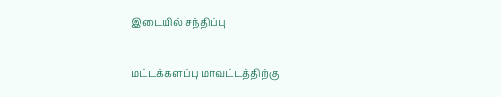இடையில் சந்திப்பு

மட்டக்களப்பு மாவட்டத்திற்கு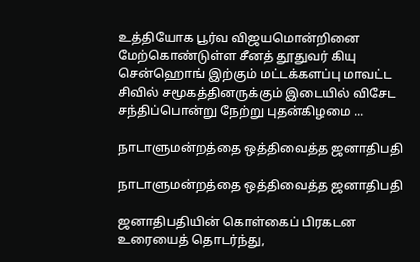உத்தியோக பூர்வ விஜயமொன்றினை மேற்கொண்டுள்ள சீனத் தூதுவர் கியு சென்ஹொங் இற்கும் மட்டக்களப்பு மாவட்ட சிவில் சமூகத்தினருக்கும் இடையில் விசேட சந்திப்பொன்று நேற்று புதன்கிழமை ...

நாடாளுமன்றத்தை ஒத்திவைத்த ஜனாதிபதி

நாடாளுமன்றத்தை ஒத்திவைத்த ஜனாதிபதி

ஜனாதிபதியின் கொள்கைப் பிரகடன உரையைத் தொடர்ந்து,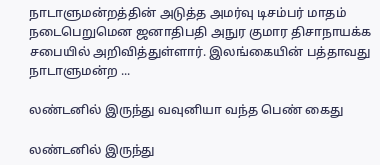நாடாளுமன்றத்தின் அடுத்த அமர்வு டிசம்பர் மாதம் நடைபெறுமென ஜனாதிபதி அநுர குமார திசாநாயக்க சபையில் அறிவித்துள்ளார். இலங்கையின் பத்தாவது நாடாளுமன்ற ...

லண்டனில் இருந்து வவுனியா வந்த பெண் கைது

லண்டனில் இருந்து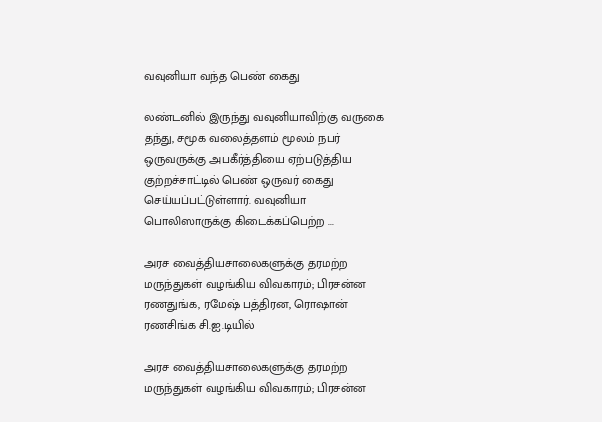வவுனியா வந்த பெண் கைது

லண்டனில் இருந்து வவுனியாவிற்கு வருகை தந்து, சமூக வலைத்தளம் மூலம் நபர் ஒருவருக்கு அபகீர்த்தியை ஏற்படுத்திய குற்றச்சாட்டில் பெண் ஒருவர் கைது செய்யப்பட்டுள்ளார். வவுனியா பொலிஸாருக்கு கிடைக்கப்பெற்ற ...

அரச வைத்தியசாலைகளுக்கு தரமற்ற மருந்துகள் வழங்கிய விவகாரம்; பிரசன்ன ரணதுங்க, ரமேஷ் பத்திரன, ரொஷான் ரணசிங்க சி.ஐ.டியில்

அரச வைத்தியசாலைகளுக்கு தரமற்ற மருந்துகள் வழங்கிய விவகாரம்; பிரசன்ன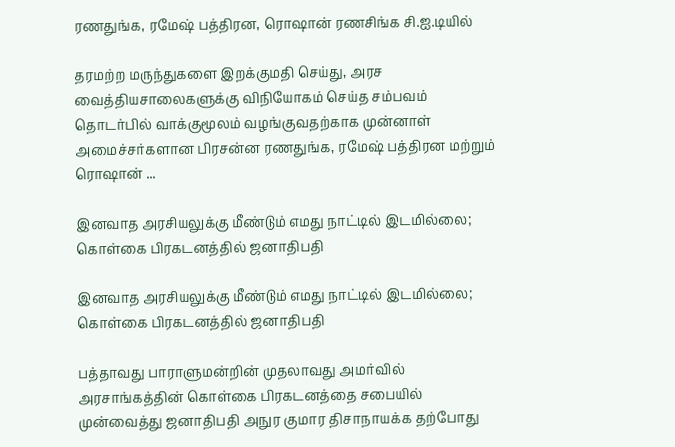ரணதுங்க, ரமேஷ் பத்திரன, ரொஷான் ரணசிங்க சி.ஐ.டியில்

தரமற்ற மருந்துகளை இறக்குமதி செய்து, அரச வைத்தியசாலைகளுக்கு விநியோகம் செய்த சம்பவம் தொடர்பில் வாக்குமூலம் வழங்குவதற்காக முன்னாள் அமைச்சர்களான பிரசன்ன ரணதுங்க, ரமேஷ் பத்திரன மற்றும் ரொஷான் ...

இனவாத அரசியலுக்கு மீண்டும் எமது நாட்டில் இடமில்லை; கொள்கை பிரகடனத்தில் ஜனாதிபதி

இனவாத அரசியலுக்கு மீண்டும் எமது நாட்டில் இடமில்லை; கொள்கை பிரகடனத்தில் ஜனாதிபதி

பத்தாவது பாராளுமன்றின் முதலாவது அமர்வில் அரசாங்கத்தின் கொள்கை பிரகடனத்தை சபையில் முன்வைத்து ஜனாதிபதி அநுர குமார திசாநாயக்க தற்போது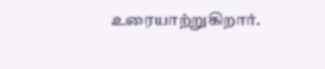உரையாற்றுகிறார்.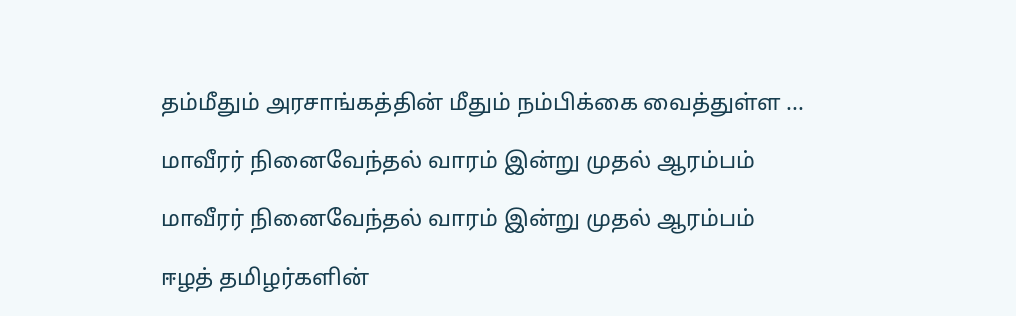தம்மீதும் அரசாங்கத்தின் மீதும் நம்பிக்கை வைத்துள்ள ...

மாவீரர் நினைவேந்தல் வாரம் இன்று முதல் ஆரம்பம்

மாவீரர் நினைவேந்தல் வாரம் இன்று முதல் ஆரம்பம்

ஈழத் தமிழர்களின்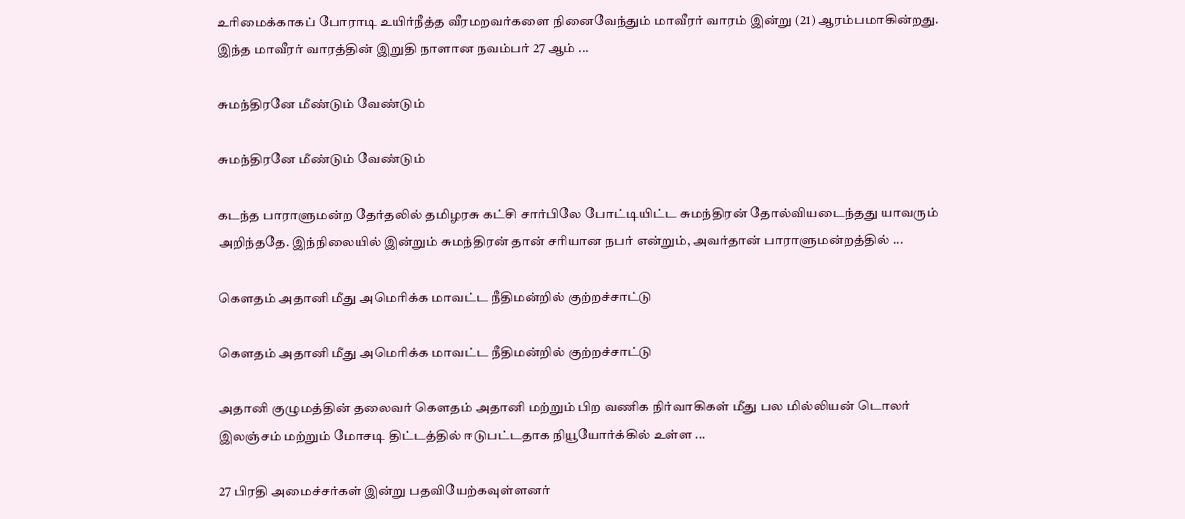உரிமைக்காகப் போராடி உயிர்நீத்த வீரமறவர்களை நினைவேந்தும் மாவீரர் வாரம் இன்று (21) ஆரம்பமாகின்றது. இந்த மாவீரர் வாரத்தின் இறுதி நாளான நவம்பர் 27 ஆம் ...

சுமந்திரனே மீண்டும் வேண்டும்

சுமந்திரனே மீண்டும் வேண்டும்

கடந்த பாராளுமன்ற தேர்தலில் தமிழரசு கட்சி சார்பிலே போட்டியிட்ட சுமந்திரன் தோல்வியடைந்தது யாவரும் அறிந்ததே. இந்நிலையில் இன்றும் சுமந்திரன் தான் சரியான நபர் என்றும், அவர்தான் பாராளுமன்றத்தில் ...

கௌதம் அதானி மீது அமெரிக்க மாவட்ட நீதிமன்றில் குற்றச்சாட்டு

கௌதம் அதானி மீது அமெரிக்க மாவட்ட நீதிமன்றில் குற்றச்சாட்டு

அதானி குழுமத்தின் தலைவர் கௌதம் அதானி மற்றும் பிற வணிக நிர்வாகிகள் மீது பல மில்லியன் டொலர் இலஞ்சம் மற்றும் மோசடி திட்டத்தில் ஈடுபட்டதாக நியூயோர்க்கில் உள்ள ...

27 பிரதி அமைச்சர்கள் இன்று பதவியேற்கவுள்ளனர்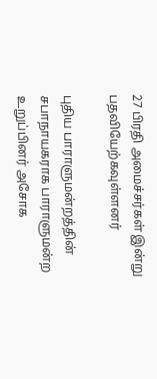27 பிரதி அமைச்சர்கள் இன்று பதவியேற்கவுள்ளனர்

புதிய பாராளுமன்றத்தின் சபாநாயகராக பாராளுமன்ற உறுப்பினர் அசோக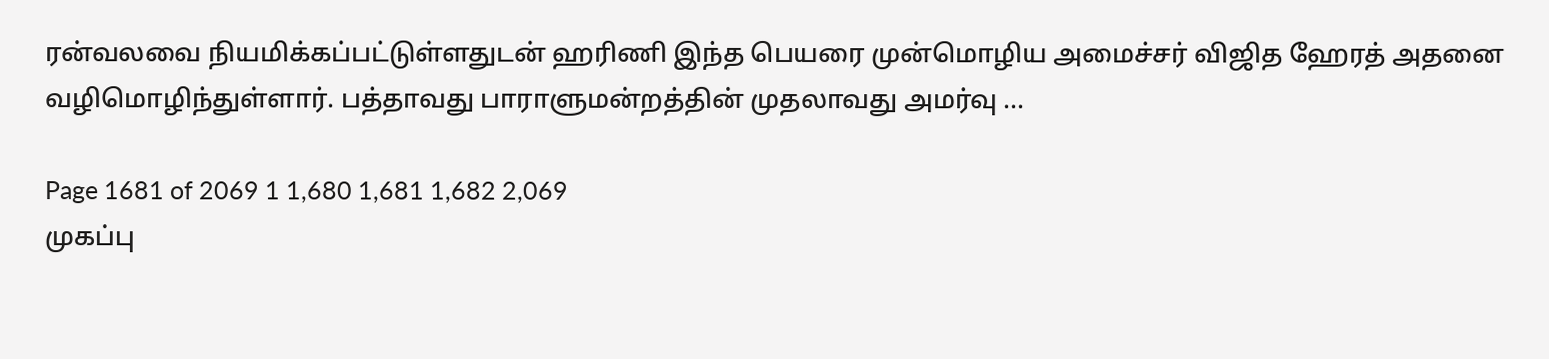ரன்வலவை நியமிக்கப்பட்டுள்ளதுடன் ஹரிணி இந்த பெயரை முன்மொழிய அமைச்சர் விஜித ஹேரத் அதனை வழிமொழிந்துள்ளார். பத்தாவது பாராளுமன்றத்தின் முதலாவது அமர்வு ...

Page 1681 of 2069 1 1,680 1,681 1,682 2,069
முகப்பு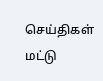செய்திகள்
மட்டு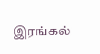இரங்கல்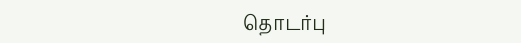தொடர்பு